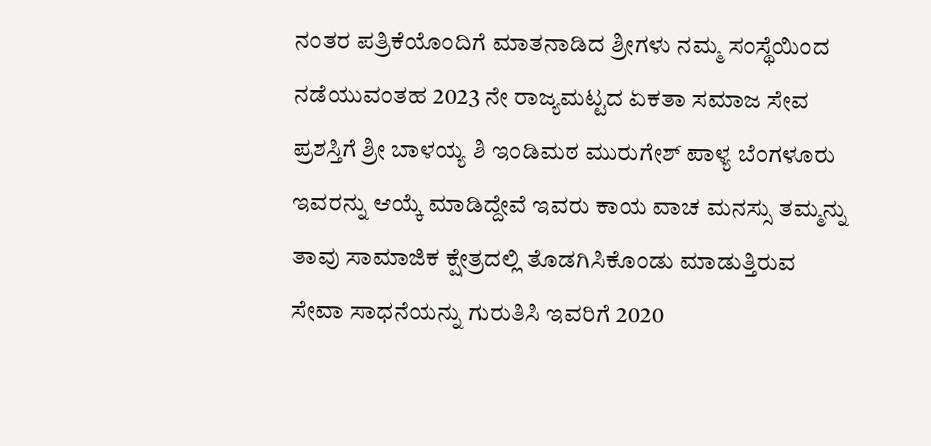ನಂತರ ಪತ್ರಿಕೆಯೊಂದಿಗೆ ಮಾತನಾಡಿದ ಶ್ರೀಗಳು ನಮ್ಮ ಸಂಸ್ಥೆಯಿಂದ ನಡೆಯುವಂತಹ 2023 ನೇ ರಾಜ್ಯಮಟ್ಟದ ಏಕತಾ ಸಮಾಜ ಸೇವ ಪ್ರಶಸ್ತಿಗೆ ಶ್ರೀ ಬಾಳಯ್ಯ ಶಿ ಇಂಡಿಮಠ ಮುರುಗೇಶ್ ಪಾಳ್ಯ ಬೆಂಗಳೂರು ಇವರನ್ನು ಆಯ್ಕೆ ಮಾಡಿದ್ದೇವೆ ಇವರು ಕಾಯ ವಾಚ ಮನಸ್ಸು ತಮ್ಮನ್ನು ತಾವು ಸಾಮಾಜಿಕ ಕ್ಷೇತ್ರದಲ್ಲಿ ತೊಡಗಿಸಿಕೊಂಡು ಮಾಡುತ್ತಿರುವ ಸೇವಾ ಸಾಧನೆಯನ್ನು ಗುರುತಿಸಿ ಇವರಿಗೆ 2020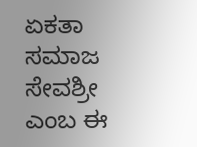ಏಕತಾ ಸಮಾಜ ಸೇವಶ್ರೀ ಎಂಬ ಈ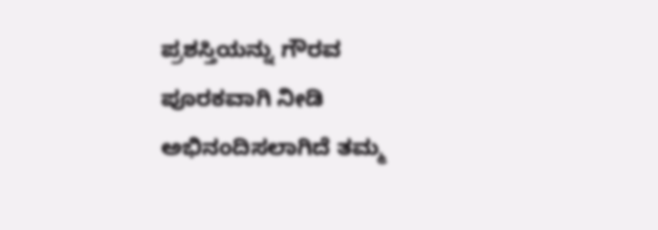ಪ್ರಶಸ್ತಿಯನ್ನು ಗೌರವ ಪೂರಕವಾಗಿ ನೀಡಿ ಅಭಿನಂದಿಸಲಾಗಿದೆ ತಮ್ಮ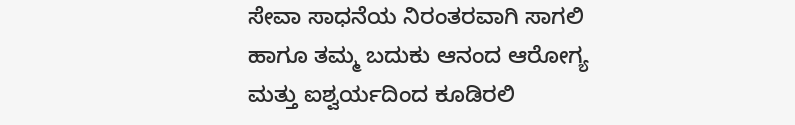ಸೇವಾ ಸಾಧನೆಯ ನಿರಂತರವಾಗಿ ಸಾಗಲಿ ಹಾಗೂ ತಮ್ಮ ಬದುಕು ಆನಂದ ಆರೋಗ್ಯ ಮತ್ತು ಐಶ್ವರ್ಯದಿಂದ ಕೂಡಿರಲಿ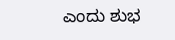ಎಂದು ಶುಭ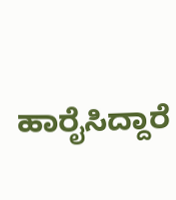ಹಾರೈಸಿದ್ದಾರೆ